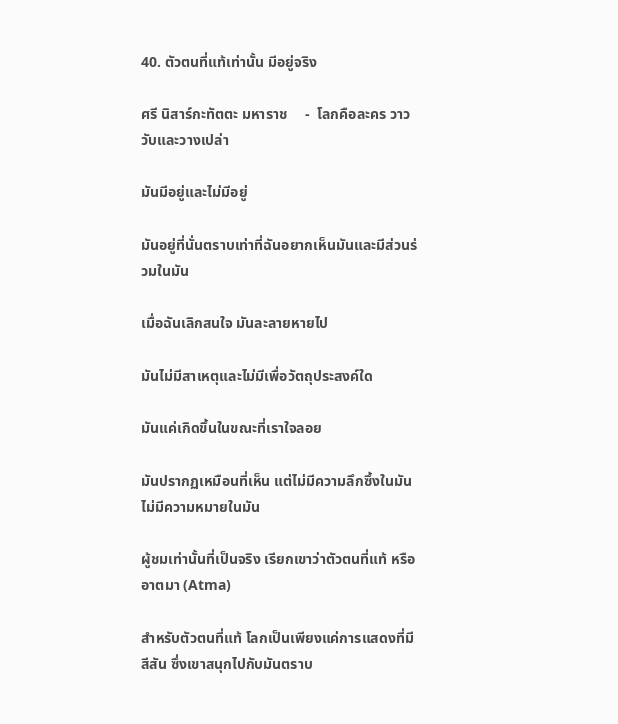40. ตัวตนที่แท้เท่านั้น มีอยู่จริง

ศรี นิสาร์กะทัตตะ มหาราช     -  โลกคือละคร วาววับและวางเปล่า

มันมีอยู่และไม่มีอยู่

มันอยู่ที่นั่นตราบเท่าที่ฉันอยากเห็นมันและมีส่วนร่วมในมัน

เมื่อฉันเลิกสนใจ มันละลายหายไป

มันไม่มีสาเหตุและไม่มีเพื่อวัตถุประสงค์ใด

มันแค่เกิดขึ้นในขณะที่เราใจลอย

มันปรากฏเหมือนที่เห็น แต่ไม่มีความลึกซึ้งในมัน ไม่มีความหมายในมัน

ผู้ชมเท่านั้นที่เป็นจริง เรียกเขาว่าตัวตนที่แท้ หรืออาตมา (Atma)

สำหรับตัวตนที่แท้ โลกเป็นเพียงแค่การแสดงที่มีสีสัน ซึ่งเขาสนุกไปกับมันตราบ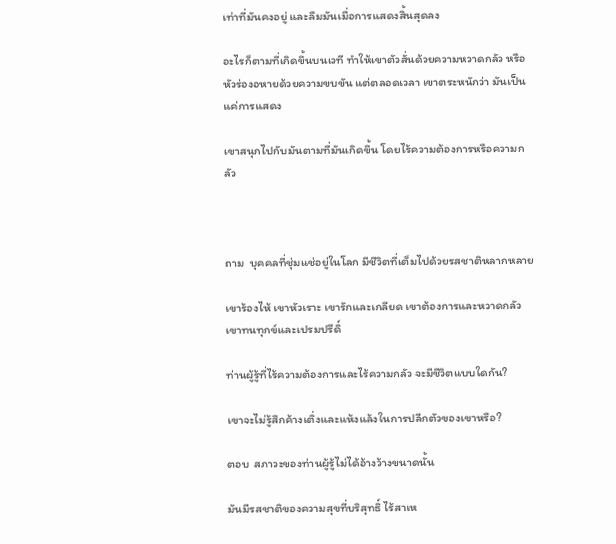เท่าที่มันคงอยู่ และลืมมันเมื่อการแสดงสิ้นสุดลง

อะไรก็ตามที่เกิดขึ้นบนเวที ทำให้เขาตัวสั่นด้วยความหวาดกลัว หรือหัวร่องอหายด้วยความขบขัน แต่ตลอดเวลา เขาตระหนักว่า มันเป็นแค่การแสดง

เขาสนุกไปกับมันตามที่มันเกิดขึ้น โดยไร้ความต้องการหรือความกลัว



ถาม  บุคคลที่ชุ่มแช่อยู่ในโลก มีชีวิตที่เต็มไปด้วยรสชาติหลากหลาย

เขาร้องไห้ เขาหัวเราะ เขารักและเกลียด เขาต้องการและหวาดกลัว เขาทนทุกข์และเปรมปรีดิ์

ท่านผู้รู้ที่ไร้ความต้องการและไร้ความกลัว จะมีชีวิตแบบใดกัน?

เขาจะไม่รู้สึกค้างเติ่งและแห้งแล้งในการปลีกตัวของเขาหรือ?

ตอบ  สภาวะของท่านผู้รู้ไม่ได้อ้างว้างขนาดนั้น

มันมีรสชาติของความสุขที่บริสุทธิ์ ไร้สาเห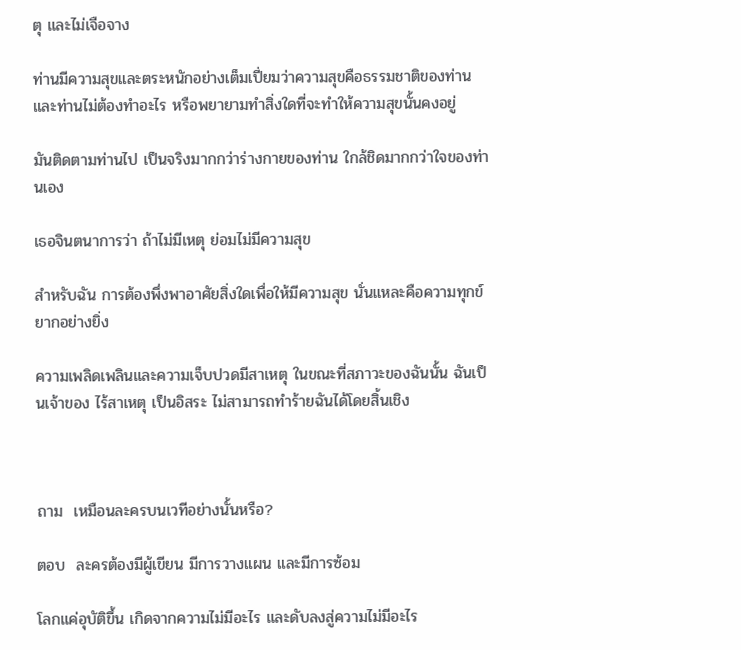ตุ และไม่เจือจาง

ท่านมีความสุขและตระหนักอย่างเต็มเปี่ยมว่าความสุขคือธรรมชาติของท่าน และท่านไม่ต้องทำอะไร หรือพยายามทำสิ่งใดที่จะทำให้ความสุขนั้นคงอยู่

มันติดตามท่านไป เป็นจริงมากกว่าร่างกายของท่าน ใกล้ชิดมากกว่าใจของท่านเอง

เธอจินตนาการว่า ถ้าไม่มีเหตุ ย่อมไม่มีความสุข

สำหรับฉัน การต้องพึ่งพาอาศัยสิ่งใดเพื่อให้มีความสุข นั่นแหละคือความทุกข์ยากอย่างยิ่ง

ความเพลิดเพลินและความเจ็บปวดมีสาเหตุ ในขณะที่สภาวะของฉันนั้น ฉันเป็นเจ้าของ ไร้สาเหตุ เป็นอิสระ ไม่สามารถทำร้ายฉันได้โดยสิ้นเชิง



ถาม  เหมือนละครบนเวทีอย่างนั้นหรือ?

ตอบ  ละครต้องมีผู้เขียน มีการวางแผน และมีการซ้อม

โลกแค่อุบัติขึ้น เกิดจากความไม่มีอะไร และดับลงสู่ความไม่มีอะไร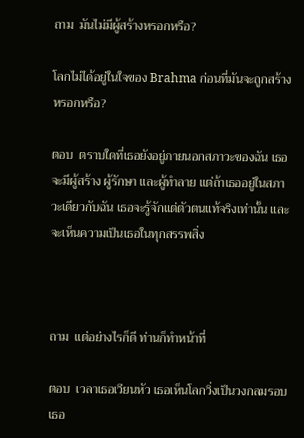ถาม  มันไม่มีผู้สร้างหรอกหรือ?

โลกไม่ได้อยู่ในใจของ Brahma ก่อนที่มันจะถูกสร้างหรอกหรือ?

ตอบ  ตราบใดที่เธอยังอยู่ภายนอกสภาวะของฉัน เธอจะมีผู้สร้าง ผู้รักษา และผู้ทำลาย แต่ถ้าเธออยู่ในสภาวะเดียวกับฉัน เธอจะรู้จักแต่ตัวตนแท้จริงเท่านั้น และจะเห็นความเป็นเธอในทุกสรรพสิ่ง



ถาม  แต่อย่างไรก็ดี ท่านก็ทำหน้าที่

ตอบ  เวลาเธอเวียนหัว เธอเห็นโลกวิ่งเป็นวงกลมรอบเธอ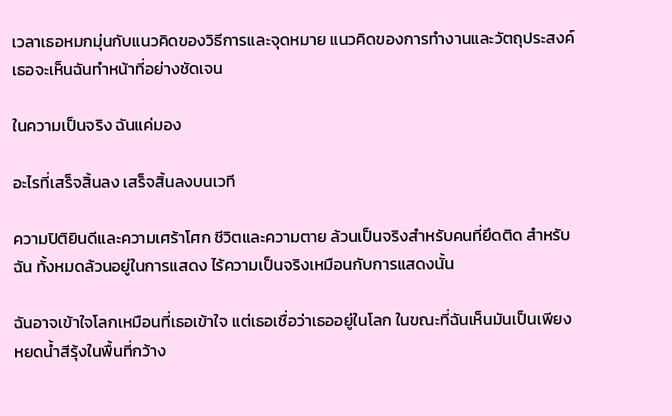เวลาเธอหมกมุ่นกับแนวคิดของวิธีการและจุดหมาย แนวคิดของการทำงานและวัตถุประสงค์ เธอจะเห็นฉันทำหน้าที่อย่างชัดเจน

ในความเป็นจริง ฉันแค่มอง

อะไรที่เสร็จสิ้นลง เสร็จสิ้นลงบนเวที

ความปิติยินดีและความเศร้าโศก ชีวิตและความตาย ล้วนเป็นจริงสำหรับคนที่ยึดติด สำหรับฉัน ทั้งหมดล้วนอยู่ในการแสดง ไร้ความเป็นจริงเหมือนกับการแสดงนั้น

ฉันอาจเข้าใจโลกเหมือนที่เธอเข้าใจ แต่เธอเชื่อว่าเธออยู่ในโลก ในขณะที่ฉันเห็นมันเป็นเพียงหยดน้ำสีรุ้งในพื้นที่กว้าง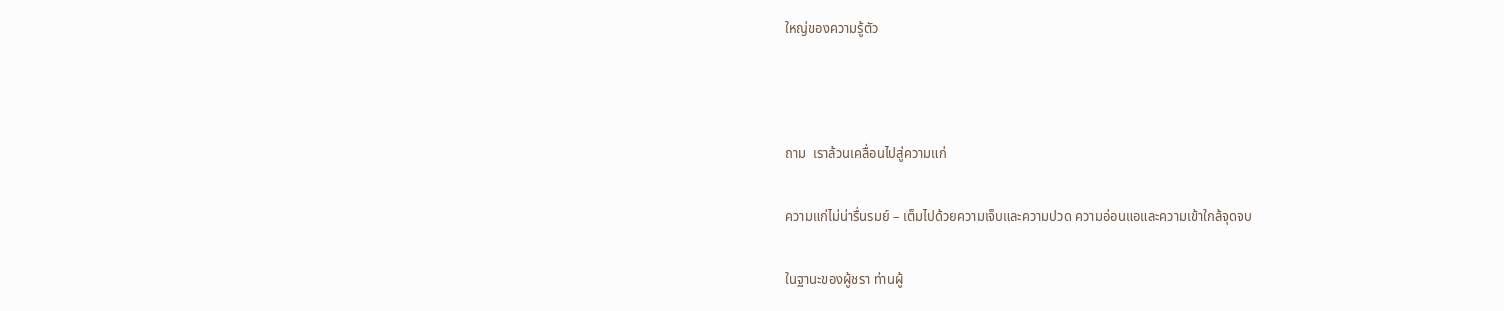ใหญ่ของความรู้ตัว



ถาม  เราล้วนเคลื่อนไปสู่ความแก่

ความแก่ไม่น่ารื่นรมย์ – เต็มไปด้วยความเจ็บและความปวด ความอ่อนแอและความเข้าใกล้จุดจบ

ในฐานะของผู้ชรา ท่านผู้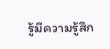รู้มีความรู้สึก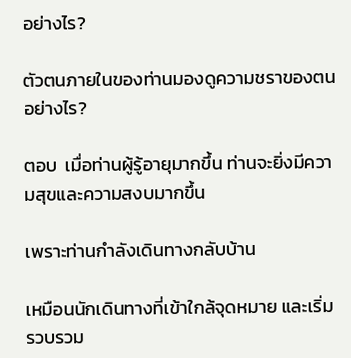อย่างไร?

ตัวตนภายในของท่านมองดูความชราของตนอย่างไร?

ตอบ  เมื่อท่านผู้รู้อายุมากขึ้น ท่านจะยิ่งมีความสุขและความสงบมากขึ้น

เพราะท่านกำลังเดินทางกลับบ้าน

เหมือนนักเดินทางที่เข้าใกล้จุดหมาย และเริ่มรวบรวม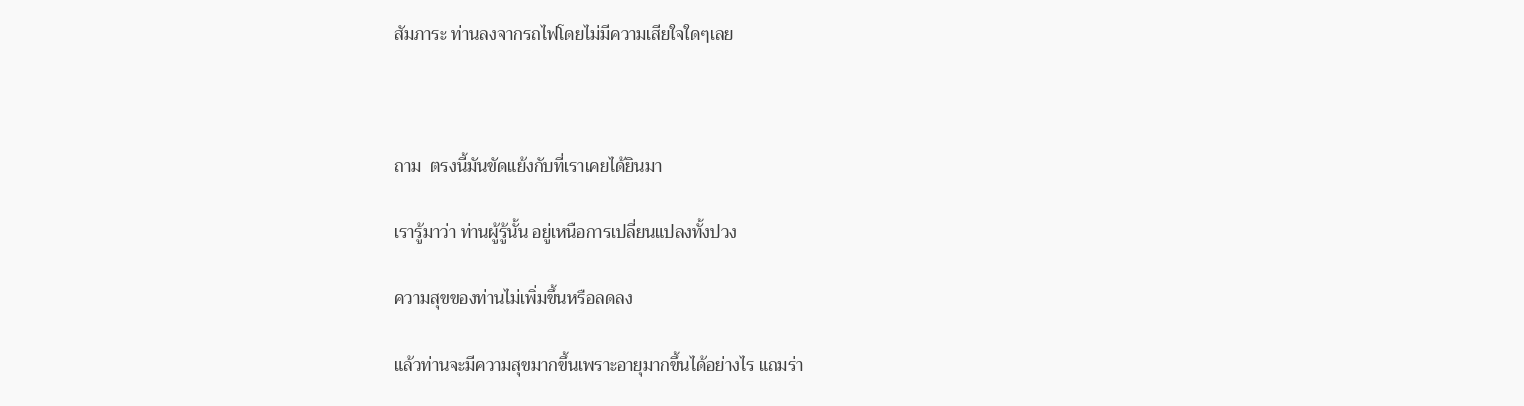สัมภาระ ท่านลงจากรถไฟโดยไม่มีความเสียใจใดๆเลย



ถาม  ตรงนี้มันขัดแย้งกับที่เราเคยได้ยินมา

เรารู้มาว่า ท่านผู้รู้นั้น อยู่เหนือการเปลี่ยนแปลงทั้งปวง

ความสุขของท่านไม่เพิ่มขึ้นหรือลดลง

แล้วท่านจะมีความสุขมากขึ้นเพราะอายุมากขึ้นได้อย่างไร แถมร่า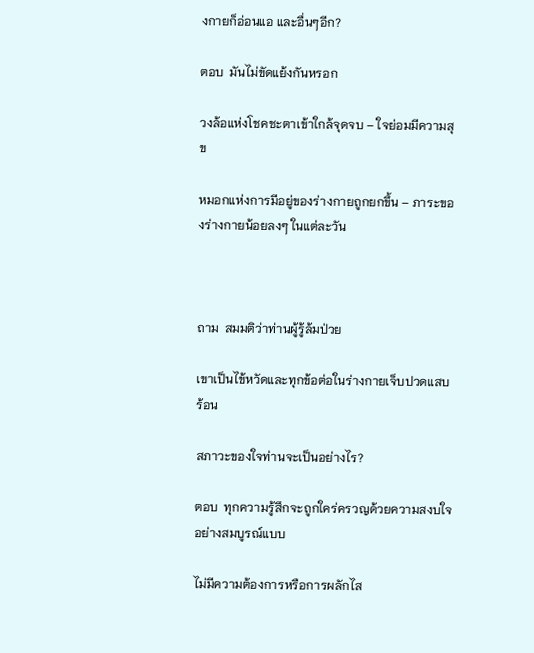งกายก็อ่อนแอ และอื่นๆอีก?

ตอบ  มันไม่ขัดแย้งกันหรอก

วงล้อแห่งโชคชะตาเข้าใกล้จุดจบ – ใจย่อมมีความสุข

หมอกแห่งการมีอยู่ของร่างกายถูกยกขึ้น – ภาระของร่างกายน้อยลงๆ ในแต่ละวัน



ถาม  สมมติว่าท่านผู้รู้ล้มป่วย

เขาเป็นไข้หวัดและทุกข้อต่อในร่างกายเจ็บปวดแสบร้อน

สภาวะของใจท่านจะเป็นอย่างไร?

ตอบ  ทุกความรู้สึกจะถูกใคร่ครวญด้วยความสงบใจอย่างสมบูรณ์แบบ

ไม่มีความต้องการหรือการผลักไส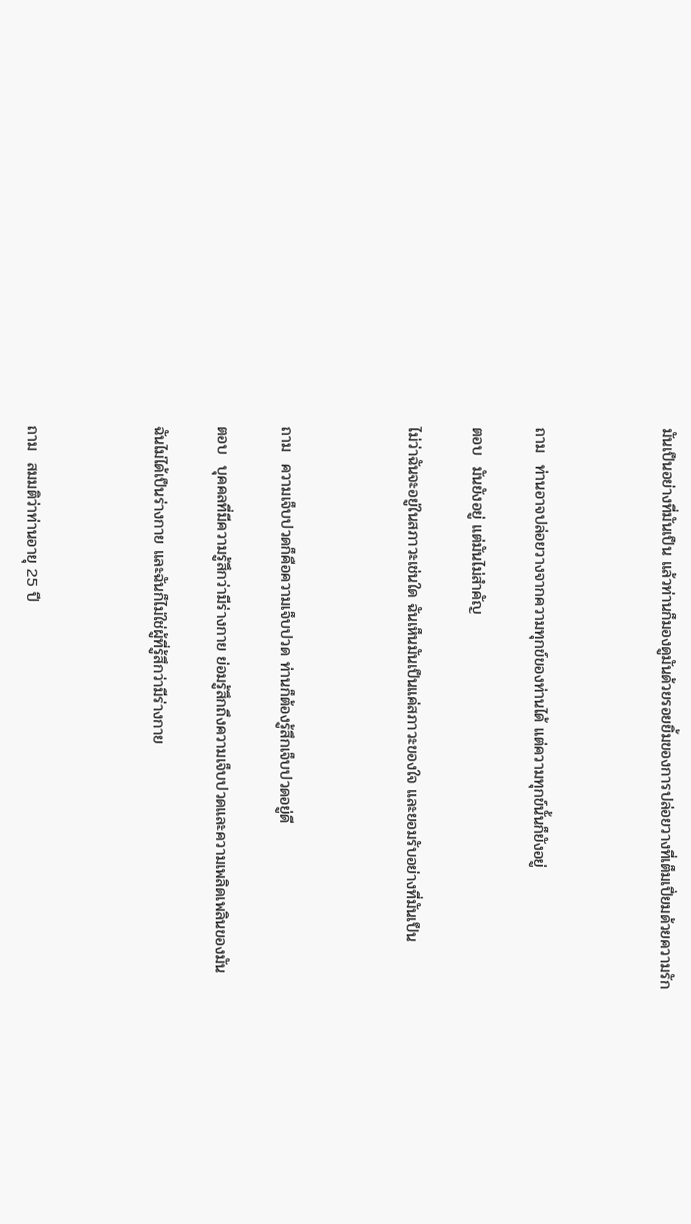มันเป็นอย่างที่มันเป็น แล้วท่านก็มองดูมันด้วยรอยยิ้มของการปล่อยวางที่เต็มเปี่ยมด้วยความรัก



ถาม  ท่านอาจปล่อยวางจากความทุกข์ของท่านได้ แต่ความทุกข์นั้นก็ยังอยู่

ตอบ  มันยังอยู่ แต่มันไม่สำคัญ

ไม่ว่าฉันจะอยู่ในสภาวะเช่นใด ฉันเห็นมันเป็นแค่สภาวะของใจ และยอมรับอย่างที่มันเป็น



ถาม  ความเจ็บปวดก็คือความเจ็บปวด ท่านก็ต้องรู้สึกเจ็บปวดอยู่ดี

ตอบ  บุคคลที่มีความรู้สึกว่ามีร่างกาย ย่อมรู้สึกถึงความเจ็บปวดและความเพลิดเพลินของมัน

ฉันไม่ได้เป็นร่างกาย และฉันก็ไม่ใช่ผู้ที่รู้สึกว่ามีร่างกาย



ถาม  สมมติว่าท่านอายุ 25 ปี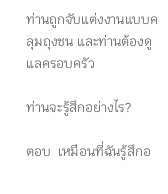ท่านถูกจับแต่งงานแบบคลุมถุงชน และท่านต้องดูแลครอบครัว

ท่านจะรู้สึกอย่างไร?

ตอบ  เหมือนที่ฉันรู้สึกอ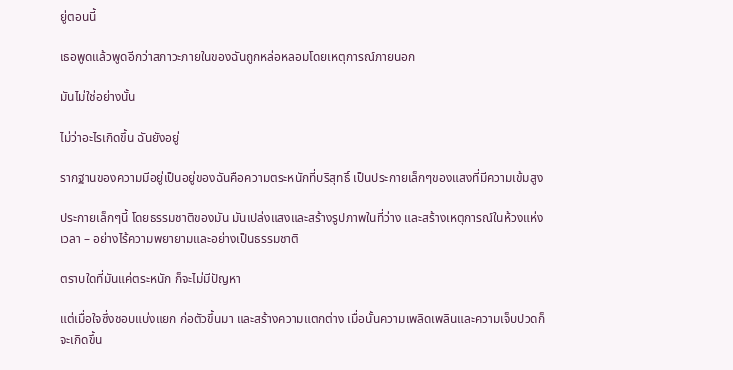ยู่ตอนนี้

เธอพูดแล้วพูดอีกว่าสภาวะภายในของฉันถูกหล่อหลอมโดยเหตุการณ์ภายนอก

มันไม่ใช่อย่างนั้น

ไม่ว่าอะไรเกิดขึ้น ฉันยังอยู่

รากฐานของความมีอยู่เป็นอยู่ของฉันคือความตระหนักที่บริสุทธิ์ เป็นประกายเล็กๆของแสงที่มีความเข้มสูง

ประกายเล็กๆนี้ โดยธรรมชาติของมัน มันเปล่งแสงและสร้างรูปภาพในที่ว่าง และสร้างเหตุการณ์ในห้วงแห่งเวลา – อย่างไร้ความพยายามและอย่างเป็นธรรมชาติ

ตราบใดที่มันแค่ตระหนัก ก็จะไม่มีปัญหา

แต่เมื่อใจซึ่งชอบแบ่งแยก ก่อตัวขึ้นมา และสร้างความแตกต่าง เมื่อนั้นความเพลิดเพลินและความเจ็บปวดก็จะเกิดขึ้น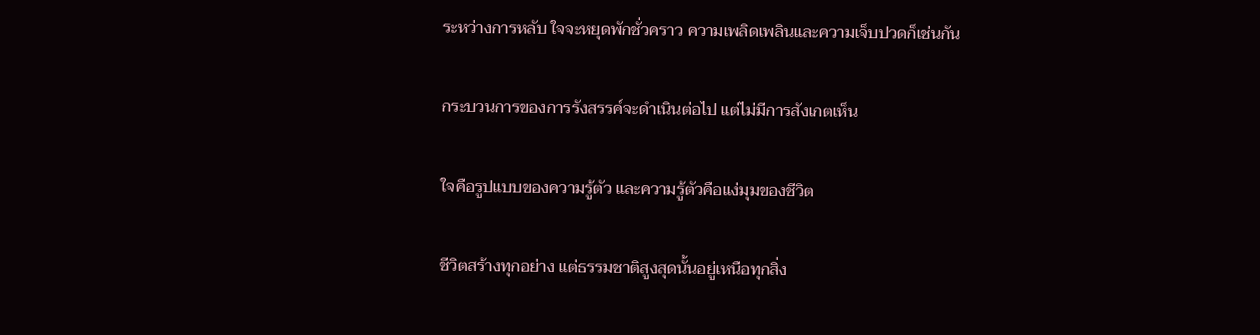ระหว่างการหลับ ใจจะหยุดพักชั่วคราว ความเพลิดเพลินและความเจ็บปวดก็เช่นกัน

กระบวนการของการรังสรรค์จะดำเนินต่อไป แต่ไม่มีการสังเกตเห็น

ใจคือรูปแบบของความรู้ตัว และความรู้ตัวคือแง่มุมของชีวิต

ชีวิตสร้างทุกอย่าง แต่ธรรมชาติสูงสุดนั้นอยู่เหนือทุกสิ่ง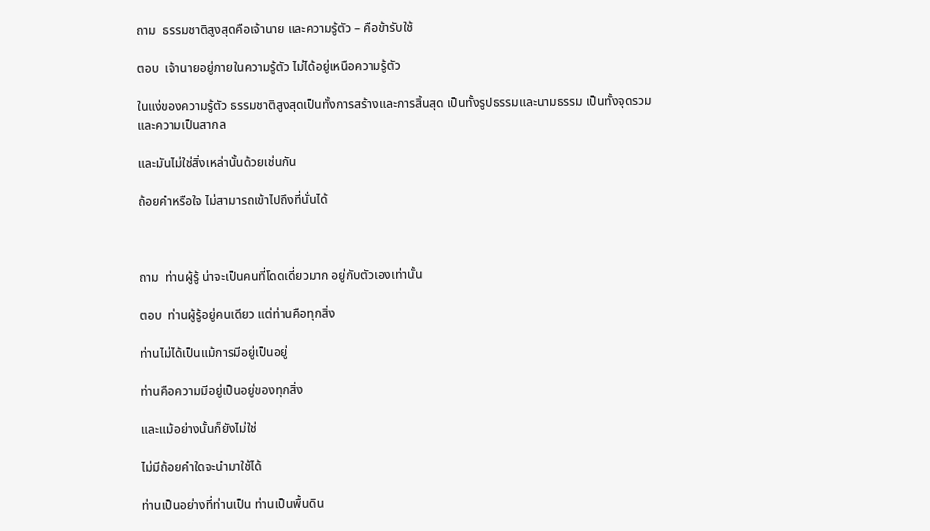ถาม  ธรรมชาติสูงสุดคือเจ้านาย และความรู้ตัว – คือข้ารับใช้

ตอบ  เจ้านายอยู่ภายในความรู้ตัว ไม่ได้อยู่เหนือความรู้ตัว

ในแง่ของความรู้ตัว ธรรมชาติสูงสุดเป็นทั้งการสร้างและการสิ้นสุด เป็นทั้งรูปธรรมและนามธรรม เป็นทั้งจุดรวมและความเป็นสากล

และมันไม่ใช่สิ่งเหล่านั้นด้วยเช่นกัน

ถ้อยคำหรือใจ ไม่สามารถเข้าไปถึงที่นั่นได้



ถาม  ท่านผู้รู้ น่าจะเป็นคนที่โดดเดี่ยวมาก อยู่กับตัวเองเท่านั้น

ตอบ  ท่านผู้รู้อยู่คนเดียว แต่ท่านคือทุกสิ่ง

ท่านไม่ได้เป็นแม้การมีอยู่เป็นอยู่

ท่านคือความมีอยู่เป็นอยู่ของทุกสิ่ง

และแม้อย่างนั้นก็ยังไม่ใช่

ไม่มีถ้อยคำใดจะนำมาใช้ได้

ท่านเป็นอย่างที่ท่านเป็น ท่านเป็นพื้นดิน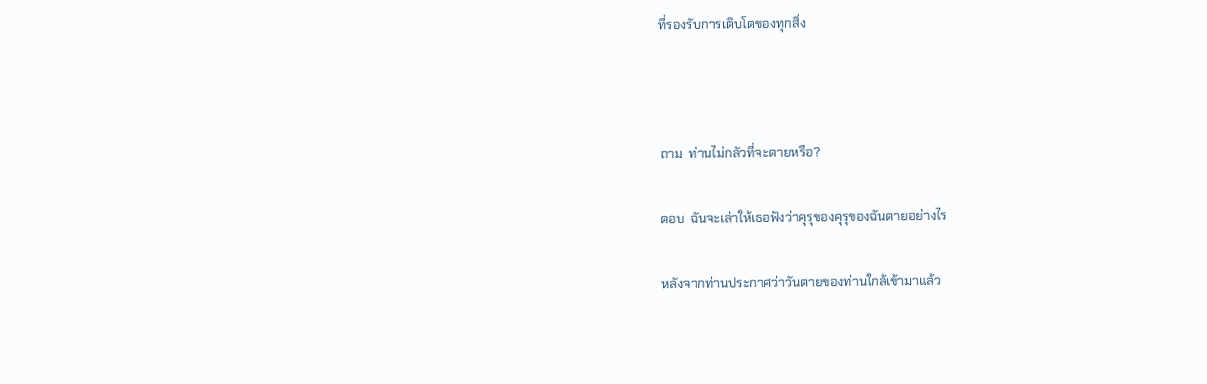ที่รองรับการเติบโตของทุกสิ่ง



ถาม  ท่านไม่กลัวที่จะตายหรือ?

ตอบ  ฉันจะเล่าให้เธอฟังว่าคุรุของคุรุของฉันตายอย่างไร

หลังจากท่านประกาศว่าวันตายของท่านใกล้เข้ามาแล้ว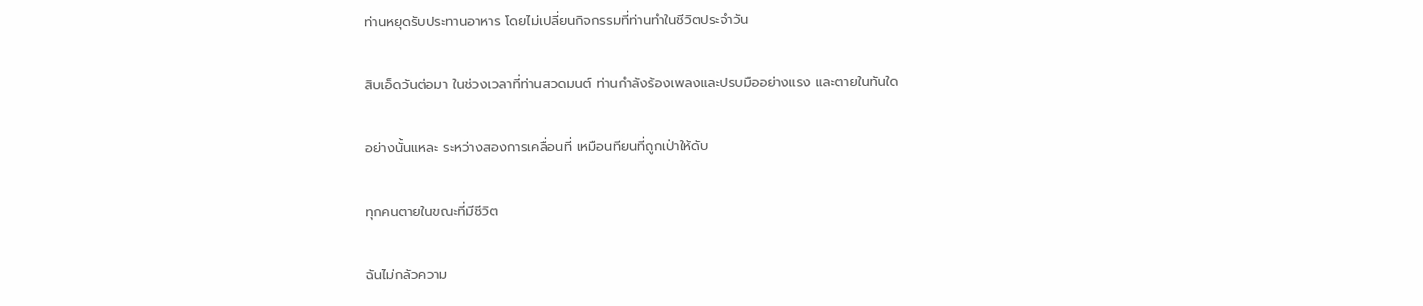ท่านหยุดรับประทานอาหาร โดยไม่เปลี่ยนกิจกรรมที่ท่านทำในชีวิตประจำวัน

สิบเอ็ดวันต่อมา ในช่วงเวลาที่ท่านสวดมนต์ ท่านกำลังร้องเพลงและปรบมืออย่างแรง และตายในทันใด

อย่างนั้นแหละ ระหว่างสองการเคลื่อนที่ เหมือนทียนที่ถูกเป่าให้ดับ

ทุกคนตายในขณะที่มีชีวิต

ฉันไม่กลัวความ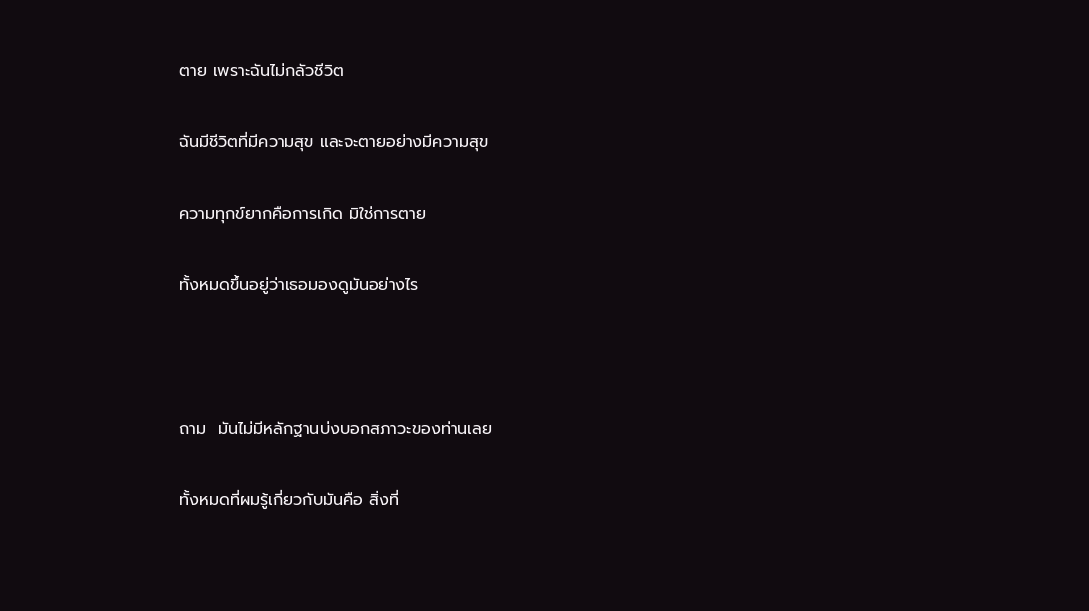ตาย เพราะฉันไม่กลัวชีวิต

ฉันมีชีวิตที่มีความสุข และจะตายอย่างมีความสุข

ความทุกข์ยากคือการเกิด มิใช่การตาย

ทั้งหมดขึ้นอยู่ว่าเธอมองดูมันอย่างไร



ถาม  มันไม่มีหลักฐานบ่งบอกสภาวะของท่านเลย

ทั้งหมดที่ผมรู้เกี่ยวกับมันคือ สิ่งที่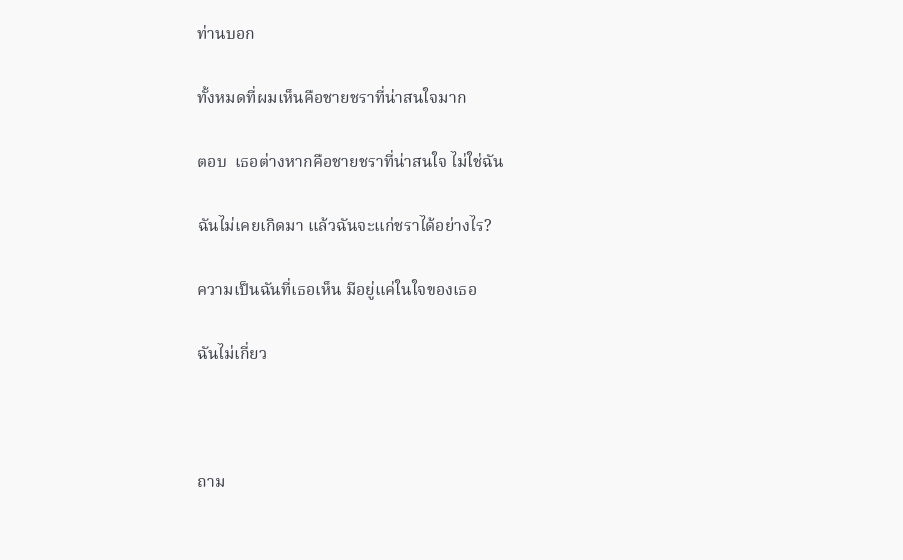ท่านบอก

ทั้งหมดที่ผมเห็นคือชายชราที่น่าสนใจมาก

ตอบ  เธอต่างหากคือชายชราที่น่าสนใจ ไม่ใช่ฉัน

ฉันไม่เคยเกิดมา แล้วฉันจะแก่ชราได้อย่างไร?

ความเป็นฉันที่เธอเห็น มีอยู่แค่ในใจของเธอ

ฉันไม่เกี่ยว



ถาม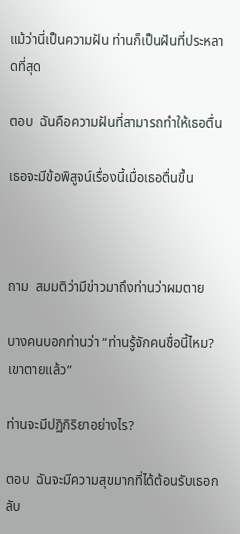แม้ว่านี่เป็นความฝัน ท่านก็เป็นฝันที่ประหลาดที่สุด

ตอบ  ฉันคือความฝันที่สามารถทำให้เธอตื่น

เธอจะมีข้อพิสูจน์เรื่องนี้เมื่อเธอตื่นขึ้น



ถาม  สมมติว่ามีข่าวมาถึงท่านว่าผมตาย

บางคนบอกท่านว่า “ท่านรู้จักคนชื่อนี้ไหม? เขาตายแล้ว”

ท่านจะมีปฏิกิริยาอย่างไร?

ตอบ  ฉันจะมีความสุขมากที่ได้ต้อนรับเธอกลับ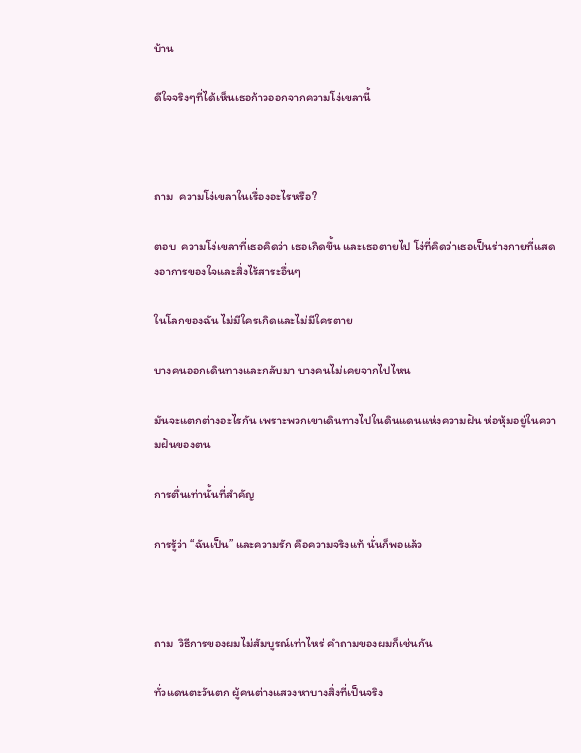บ้าน

ดีใจจริงๆที่ได้เห็นเธอก้าวออกจากความโง่เขลานี้



ถาม  ความโง่เขลาในเรื่องอะไรหรือ?

ตอบ  ความโง่เขลาที่เธอคิดว่า เธอเกิดขึ้น และเธอตายไป โง่ที่คิดว่าเธอเป็นร่างกายที่แสดงอาการของใจและสิ่งไร้สาระอื่นๆ

ในโลกของฉัน ไม่มีใครเกิดและไม่มีใครตาย

บางคนออกเดินทางและกลับมา บางคนไม่เคยจากไปไหน

มันจะแตกต่างอะไรกัน เพราะพวกเขาเดินทางไปในดินแดนแห่งความฝัน ห่อหุ้มอยู่ในความฝันของตน

การตื่นเท่านั้นที่สำคัญ

การรู้ว่า “ฉันเป็น” และความรัก คือความจริงแท้ นั่นก็พอแล้ว



ถาม  วิธีการของผมไม่สัมบูรณ์เท่าไหร่ คำถามของผมก็เช่นกัน

ทั่วแดนตะวันตก ผู้คนต่างแสวงหาบางสิ่งที่เป็นจริง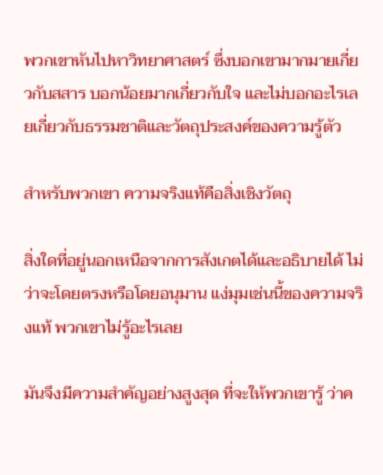พวกเขาหันไปหาวิทยาศาสตร์ ซึ่งบอกเขามากมายเกี่ยวกับสสาร บอกน้อยมากเกี่ยวกับใจ และไม่บอกอะไรเลยเกี่ยวกับธรรมชาติและวัตถุประสงค์ของความรู้ตัว

สำหรับพวกเขา ความจริงแท้คือสิ่งเชิงวัตถุ

สิ่งใดที่อยู่นอกเหนือจากการสังเกตได้และอธิบายได้ ไม่ว่าจะโดยตรงหรือโดยอนุมาน แง่มุมเช่นนี้ของความจริงแท้ พวกเขาไม่รู้อะไรเลย

มันจึงมีความสำคัญอย่างสูงสุด ที่จะให้พวกเขารู้ ว่าค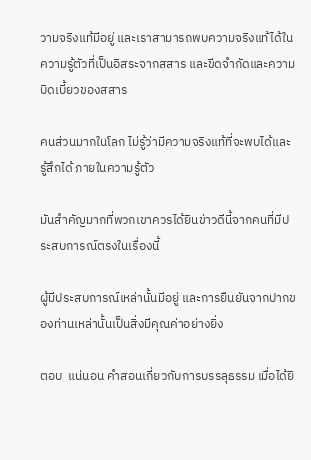วามจริงแท้มีอยู่ และเราสามารถพบความจริงแท้ได้ในความรู้ตัวที่เป็นอิสระจากสสาร และขีดจำกัดและความบิดเบี้ยวของสสาร

คนส่วนมากในโลก ไม่รู้ว่ามีความจริงแท้ที่จะพบได้และรู้สึกได้ ภายในความรู้ตัว

มันสำคัญมากที่พวกเขาควรได้ยินข่าวดีนี้จากคนที่มีประสบการณ์ตรงในเรื่องนี้

ผู้มีประสบการณ์เหล่านั้นมีอยู่ และการยืนยันจากปากของท่านเหล่านั้นเป็นสิ่งมีคุณค่าอย่างยิ่ง

ตอบ  แน่นอน คำสอนเกี่ยวกับการบรรลุธรรม เมื่อได้ยิ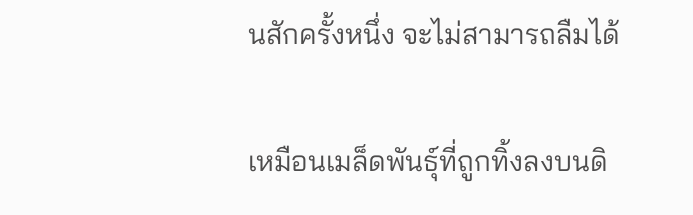นสักครั้งหนึ่ง จะไม่สามารถลืมได้

เหมือนเมล็ดพันธุ์ที่ถูกทิ้งลงบนดิ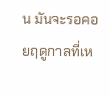น มันจะรอคอยฤดูกาลที่เห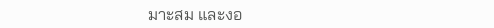มาะสม และงอ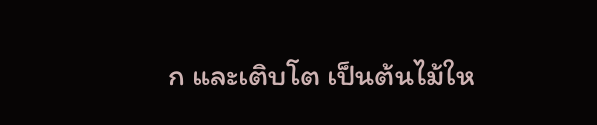ก และเติบโต เป็นต้นไม้ให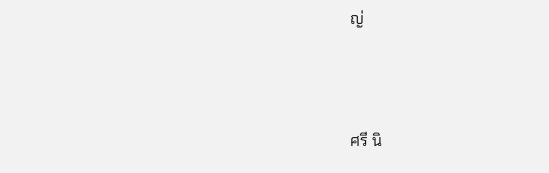ญ่



ศรี นิ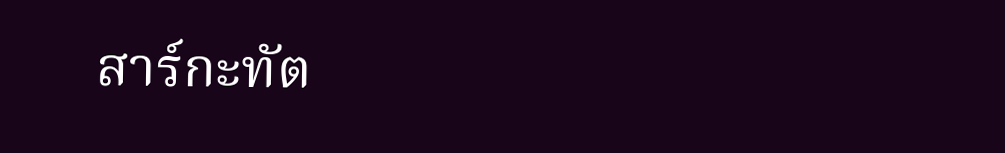สาร์กะทัต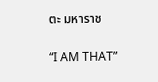ตะ มหาราช

“I AM THAT”